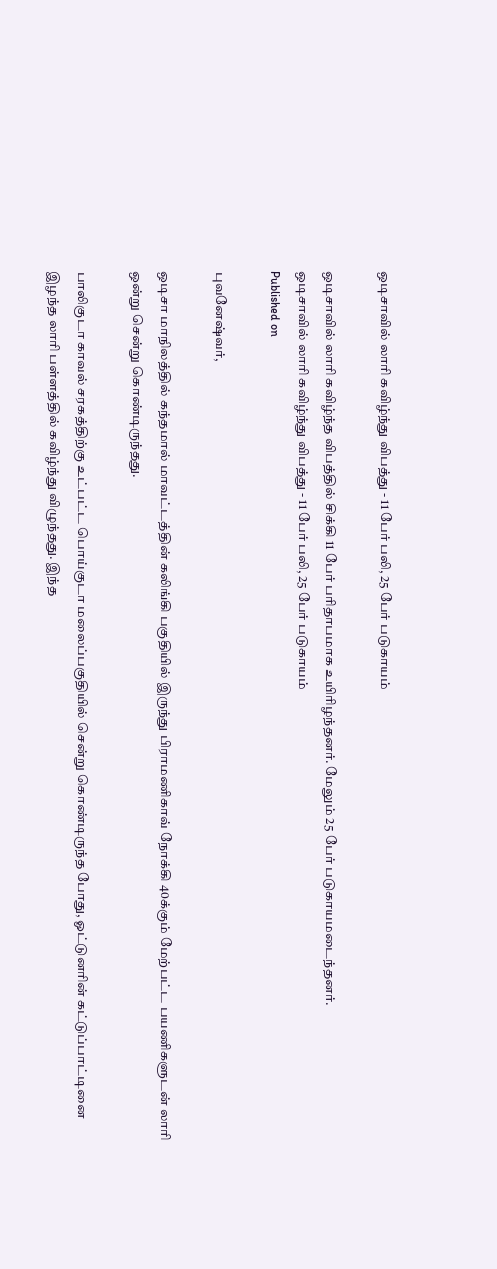ஒடிசாவில் லாரி கவிழ்ந்து விபத்து - 11 பேர் பலி, 25 பேர் படுகாயம்

ஒடிசாவில் லாரி கவிழ்ந்த விபத்தில் சிக்கி 11 பேர் பரிதாபமாக உயிரிழந்தனர். மேலும் 25 பேர் படுகாயமடைந்தனர்.
ஒடிசாவில் லாரி கவிழ்ந்து விபத்து - 11 பேர் பலி, 25 பேர் படுகாயம்
Published on

புவனேஷ்வர்,

ஒடிசா மாநிலத்தில் கந்தமால் மாவட்டத்தின் கலிங்கி பகுதியில் இருந்து பிராமணிகாவ் நோக்கி 40க்கும் மேற்பட்ட பயணிகளுடன் லாரி ஒன்று சென்று கொண்டிருந்தது.

பாலிகுடா காவல் சரகத்திற்கு உட்பட்ட பொய்குடா மலைப்பகுதியில் சென்று கொண்டிருந்த போது, ஓட்டுனரின் கட்டுப்பாட்டினை இழந்த லாரி பள்ளத்தில் கவிழ்ந்து விழுந்தது. இந்த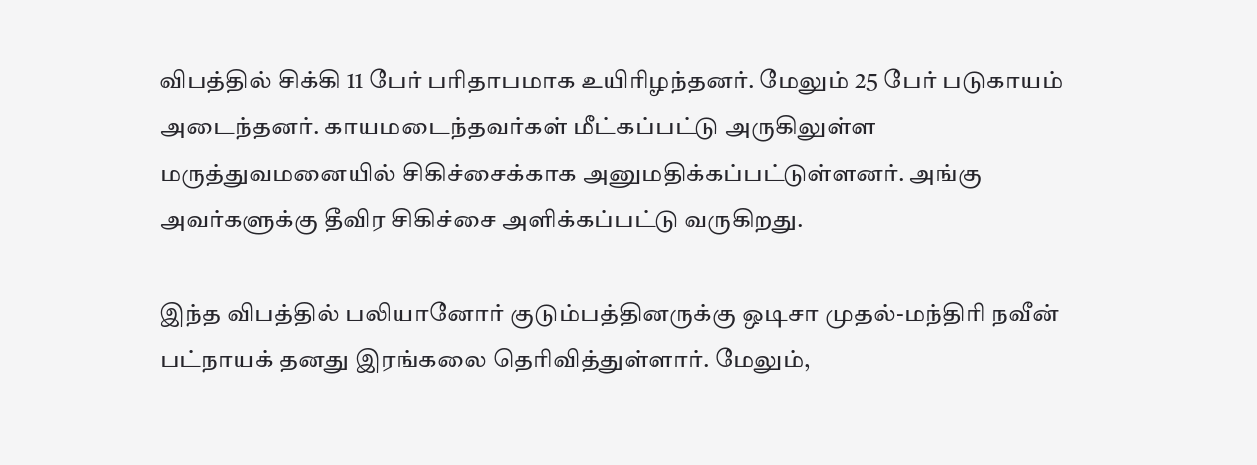விபத்தில் சிக்கி 11 பேர் பரிதாபமாக உயிரிழந்தனர். மேலும் 25 பேர் படுகாயம் அடைந்தனர். காயமடைந்தவர்கள் மீட்கப்பட்டு அருகிலுள்ள மருத்துவமனையில் சிகிச்சைக்காக அனுமதிக்கப்பட்டுள்ளனர். அங்கு அவர்களுக்கு தீவிர சிகிச்சை அளிக்கப்பட்டு வருகிறது.

இந்த விபத்தில் பலியானோர் குடும்பத்தினருக்கு ஒடிசா முதல்-மந்திரி நவீன் பட்நாயக் தனது இரங்கலை தெரிவித்துள்ளார். மேலும்,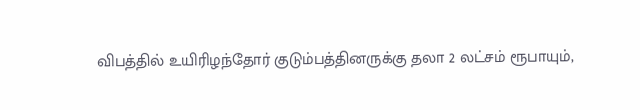விபத்தில் உயிரிழந்தோர் குடும்பத்தினருக்கு தலா 2 லட்சம் ரூபாயும்,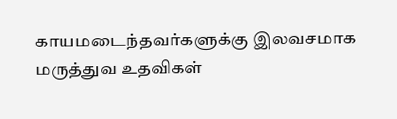காயமடைந்தவர்களுக்கு இலவசமாக மருத்துவ உதவிகள்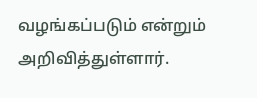வழங்கப்படும் என்றும் அறிவித்துள்ளார்.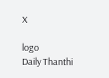X

logo
Daily Thanthi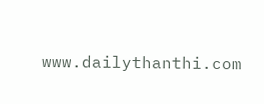www.dailythanthi.com